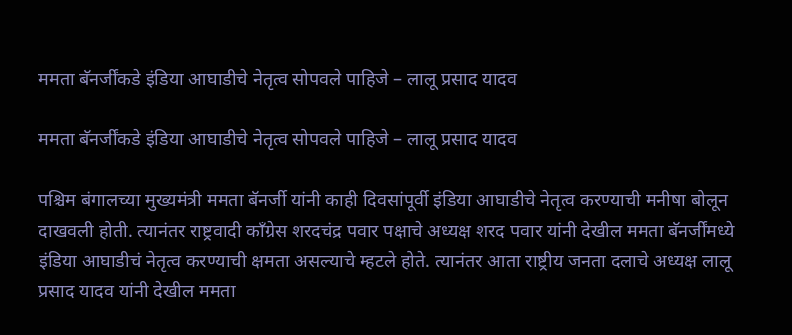ममता बॅनर्जींकडे इंडिया आघाडीचे नेतृत्व सोपवले पाहिजे – लालू प्रसाद यादव

ममता बॅनर्जींकडे इंडिया आघाडीचे नेतृत्व सोपवले पाहिजे – लालू प्रसाद यादव

पश्चिम बंगालच्या मुख्यमंत्री ममता बॅनर्जी यांनी काही दिवसांपूर्वी इंडिया आघाडीचे नेतृत्व करण्याची मनीषा बोलून दाखवली होती. त्यानंतर राष्ट्रवादी काँग्रेस शरदचंद्र पवार पक्षाचे अध्यक्ष शरद पवार यांनी देखील ममता बॅनर्जींमध्ये इंडिया आघाडीचं नेतृत्व करण्याची क्षमता असल्याचे म्हटले होते. त्यानंतर आता राष्ट्रीय जनता दलाचे अध्यक्ष लालू प्रसाद यादव यांनी देखील ममता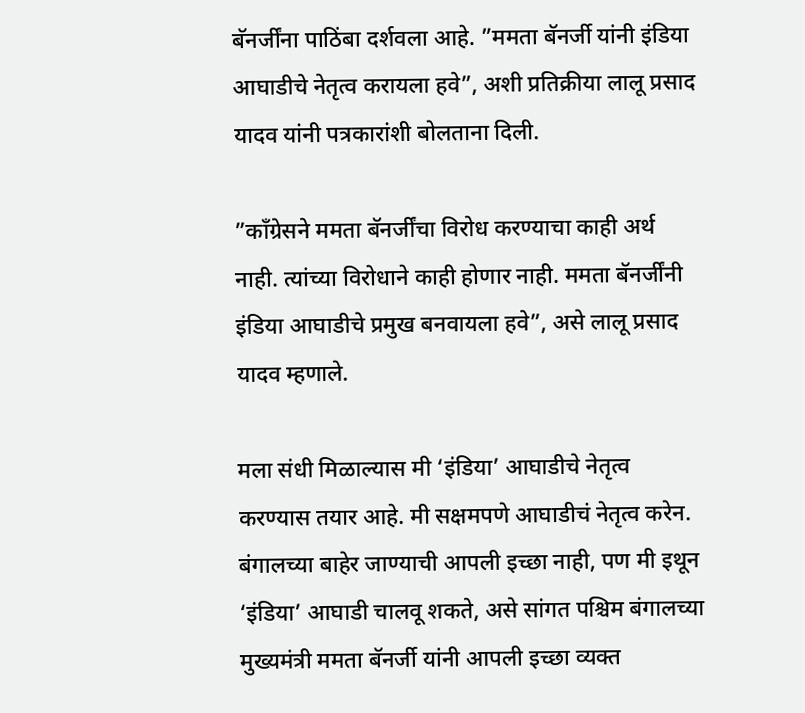बॅनर्जींना पाठिंबा दर्शवला आहे. ”ममता बॅनर्जी यांनी इंडिया आघाडीचे नेतृत्व करायला हवे”, अशी प्रतिक्रीया लालू प्रसाद यादव यांनी पत्रकारांशी बोलताना दिली.

”काँग्रेसने ममता बॅनर्जींचा विरोध करण्याचा काही अर्थ नाही. त्यांच्या विरोधाने काही होणार नाही. ममता बॅनर्जींनी इंडिया आघाडीचे प्रमुख बनवायला हवे”, असे लालू प्रसाद यादव म्हणाले.

मला संधी मिळाल्यास मी ‘इंडिया’ आघाडीचे नेतृत्व करण्यास तयार आहे. मी सक्षमपणे आघाडीचं नेतृत्व करेन. बंगालच्या बाहेर जाण्याची आपली इच्छा नाही, पण मी इथून ‘इंडिया’ आघाडी चालवू शकते, असे सांगत पश्चिम बंगालच्या मुख्यमंत्री ममता बॅनर्जी यांनी आपली इच्छा व्यक्त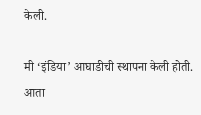केली.

मी ‘इंडिया’ आघाडीची स्थापना केली होती. आता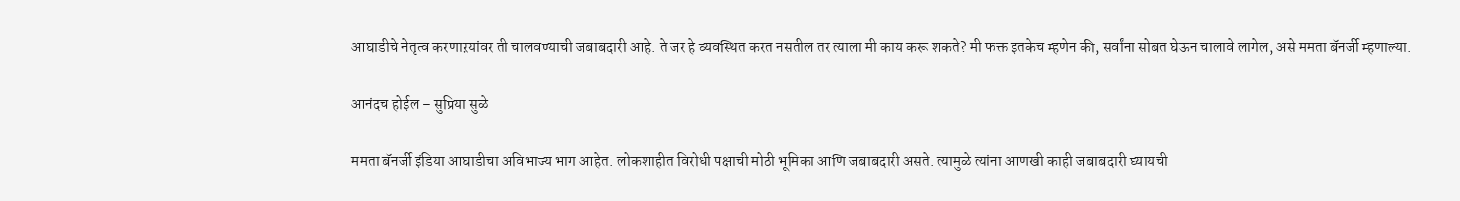आघाडीचे नेतृत्व करणाऱयांवर ती चालवण्याची जबाबदारी आहे. ते जर हे व्यवस्थित करत नसतील तर त्याला मी काय करू शकते? मी फक्त इतकेच म्हणेन की, सर्वांना सोबत घेऊन चालावे लागेल, असे ममता बॅनर्जी म्हणाल्या.

आनंदच होईल – सुप्रिया सुळे

ममता बॅनर्जी इंडिया आघाडीचा अविभाज्य भाग आहेत. लोकशाहीत विरोधी पक्षाची मोठी भूमिका आणि जबाबदारी असते. त्यामुळे त्यांना आणखी काही जबाबदारी घ्यायची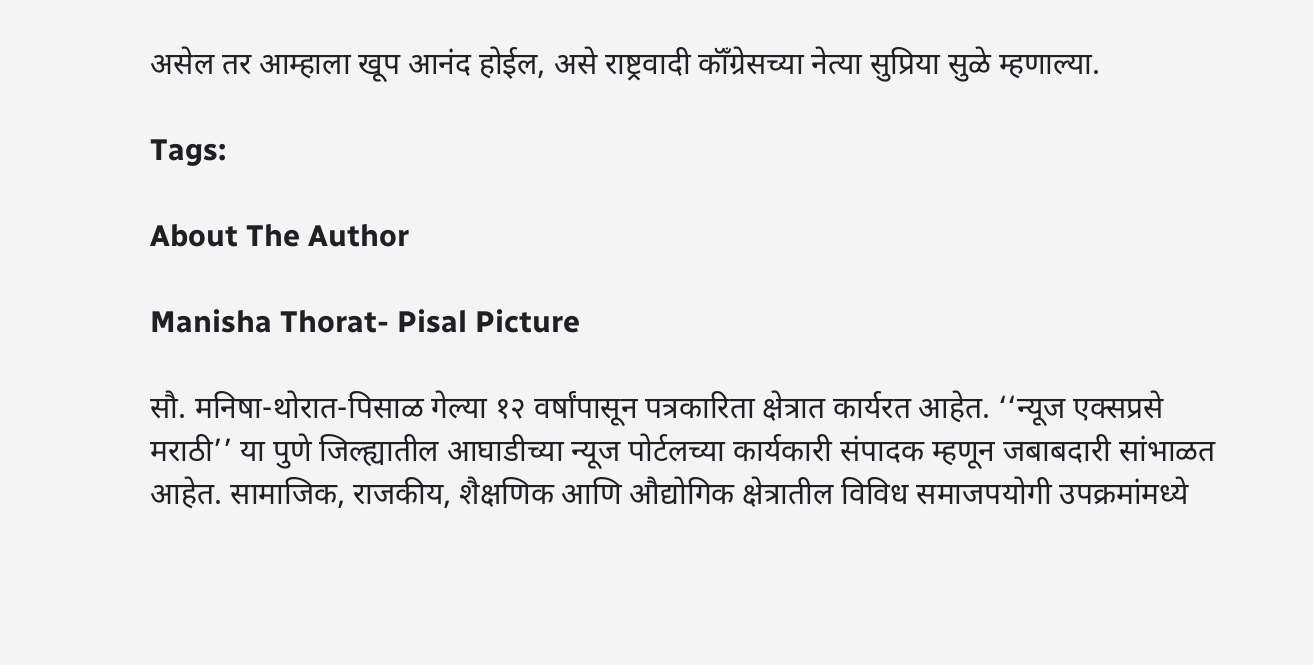असेल तर आम्हाला खूप आनंद होईल, असे राष्ट्रवादी कॉँग्रेसच्या नेत्या सुप्रिया सुळे म्हणाल्या.

Tags:

About The Author

Manisha Thorat- Pisal Picture

सौ. मनिषा-थोरात-पिसाळ गेल्या १२ वर्षांपासून पत्रकारिता क्षेत्रात कार्यरत आहेत. ‘‘न्यूज एक्सप्रसे मराठी’’ या पुणे जिल्ह्यातील आघाडीच्या न्यूज पोर्टलच्या कार्यकारी संपादक म्हणून जबाबदारी सांभाळत आहेत. सामाजिक, राजकीय, शैक्षणिक आणि औद्योगिक क्षेत्रातील विविध समाजपयोगी उपक्रमांमध्ये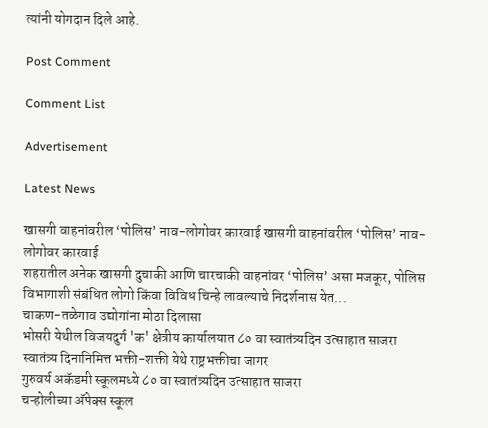त्यांनी योगदान दिले आहे.

Post Comment

Comment List

Advertisement

Latest News

खासगी वाहनांवरील ‘पोलिस’ नाव-लोगोवर कारवाई खासगी वाहनांवरील ‘पोलिस’ नाव-लोगोवर कारवाई
शहरातील अनेक खासगी दुचाकी आणि चारचाकी वाहनांवर ‘पोलिस’ असा मजकूर, पोलिस विभागाशी संबंधित लोगो किंवा विविध चिन्हे लावल्याचे निदर्शनास येत...
चाकण-तळेगाव उद्योगांना मोठा दिलासा
भोसरी येथील विजयदुर्ग 'क' क्षेत्रीय कार्यालयात ८० वा स्वातंत्र्यदिन उत्साहात साजरा
स्वातंत्र्य दिनानिमित्त भक्ती-शक्ती येथे राष्ट्रभक्तीचा जागर
गुरुवर्य अकॅडमी स्कूलमध्ये ८० वा स्वातंत्र्यदिन उत्साहात साजरा
चऱ्होलीच्या अ‍ॅपेक्स स्कूल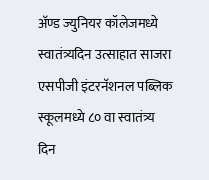अ‍ॅण्ड ज्युनियर कॉलेजमध्ये स्वातंत्र्यदिन उत्साहात साजरा
एसपीजी इंटरनॅशनल पब्लिक स्कूलमध्ये ८० वा स्वातंत्र्य दिन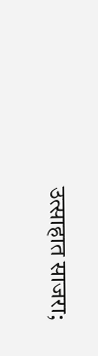उत्साहात साजरा;